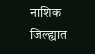नाशिक जिल्ह्यात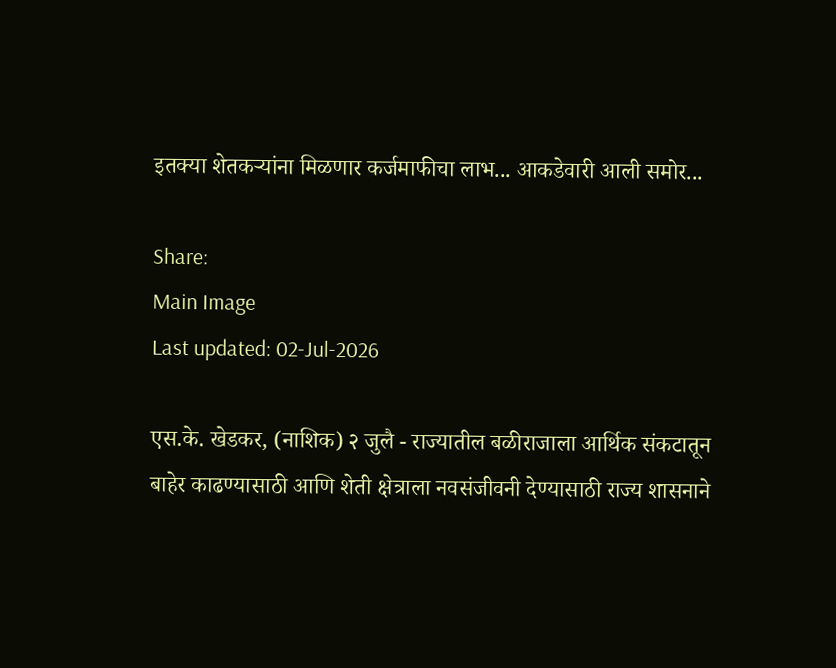इतक्या शेतकऱ्यांना मिळणार कर्जमाफीचा लाभ... आकडेवारी आली समोर...

Share:
Main Image
Last updated: 02-Jul-2026

एस.के. खेडकर, (नाशिक) २ जुलै - राज्यातील बळीराजाला आर्थिक संकटातून बाहेर काढण्यासाठी आणि शेती क्षेत्राला नवसंजीवनी देण्यासाठी राज्य शासनाने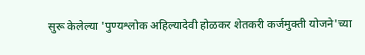सुरू केलेल्या 'पुण्यश्लोक अहिल्यादेवी होळकर शेतकरी कर्जमुक्ती योजने'च्या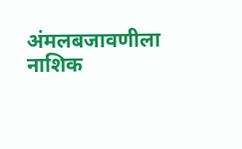अंमलबजावणीला नाशिक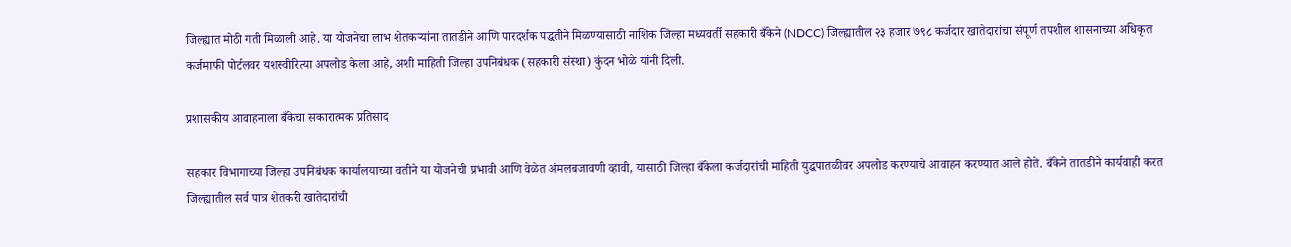जिल्ह्यात मोठी गती मिळाली आहे. या योजनेचा लाभ शेतकऱ्यांना तातडीने आणि पारदर्शक पद्धतीने मिळण्यासाठी नाशिक जिल्हा मध्यवर्ती सहकारी बँकेने (NDCC) जिल्ह्यातील २३ हजार ७९८ कर्जदार खातेदारांचा संपूर्ण तपशील शासनाच्या अधिकृत कर्जमाफी पोर्टलवर यशस्वीरित्या अपलोड केला आहे, अशी माहिती जिल्हा उपनिबंधक (सहकारी संस्था) कुंदन भोळे यांनी दिली.

प्रशासकीय आवाहनाला बँकेचा सकारात्मक प्रतिसाद

सहकार विभागाच्या जिल्हा उपनिबंधक कार्यालयाच्या वतीने या योजनेची प्रभावी आणि वेळेत अंमलबजावणी व्हावी, यासाठी जिल्हा बँकेला कर्जदारांची माहिती युद्धपातळीवर अपलोड करण्याचे आवाहन करण्यात आले होते. बँकेने तातडीने कार्यवाही करत जिल्ह्यातील सर्व पात्र शेतकरी खातेदारांची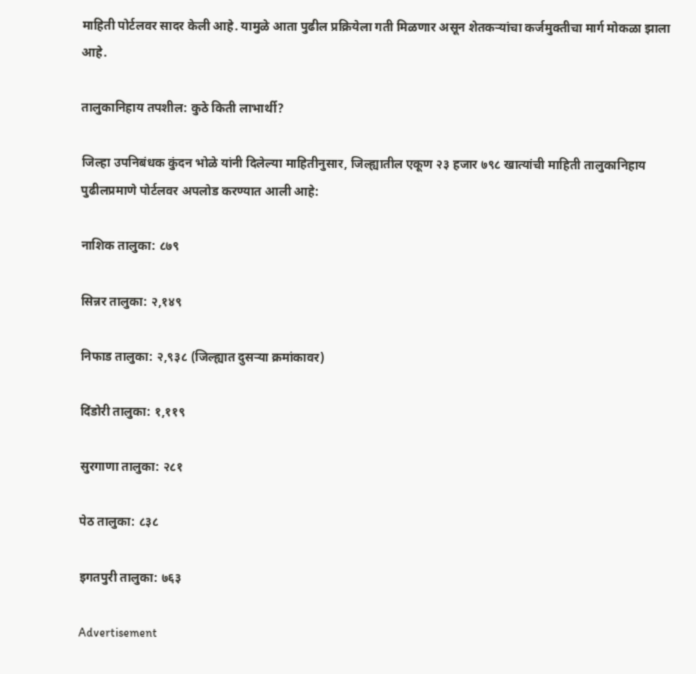माहिती पोर्टलवर सादर केली आहे. यामुळे आता पुढील प्रक्रियेला गती मिळणार असून शेतकऱ्यांचा कर्जमुक्तीचा मार्ग मोकळा झाला आहे.

तालुकानिहाय तपशील: कुठे किती लाभार्थी?

जिल्हा उपनिबंधक कुंदन भोळे यांनी दिलेल्या माहितीनुसार, जिल्ह्यातील एकूण २३ हजार ७९८ खात्यांची माहिती तालुकानिहाय पुढीलप्रमाणे पोर्टलवर अपलोड करण्यात आली आहे:

नाशिक तालुका: ८७९

सिन्नर तालुका: २,१४९

निफाड तालुका: २,९३८ (जिल्ह्यात दुसऱ्या क्रमांकावर)

दिंडोरी तालुका: १,११९

सुरगाणा तालुका: २८१

पेठ तालुका: ८३८

इगतपुरी तालुका: ७६३

Advertisement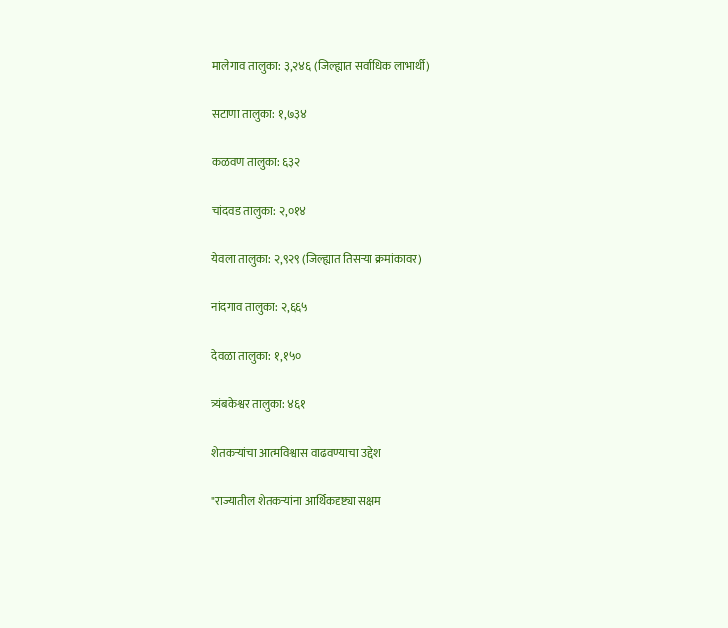मालेगाव तालुका: ३,२४६ (जिल्ह्यात सर्वाधिक लाभार्थी)

सटाणा तालुका: १,७३४

कळवण तालुका: ६३२

चांदवड तालुका: २,०१४

येवला तालुका: २,९२९ (जिल्ह्यात तिसऱ्या क्रमांकावर)

नांदगाव तालुका: २,६६५

देवळा तालुका: १,१५०

त्र्यंबकेश्वर तालुका: ४६१

शेतकऱ्यांचा आत्मविश्वास वाढवण्याचा उद्देश

"राज्यातील शेतकऱ्यांना आर्थिकदृष्ट्या सक्षम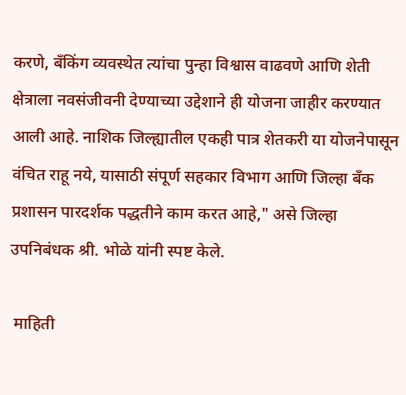करणे, बँकिंग व्यवस्थेत त्यांचा पुन्हा विश्वास वाढवणे आणि शेती क्षेत्राला नवसंजीवनी देण्याच्या उद्देशाने ही योजना जाहीर करण्यात आली आहे. नाशिक जिल्ह्यातील एकही पात्र शेतकरी या योजनेपासून वंचित राहू नये, यासाठी संपूर्ण सहकार विभाग आणि जिल्हा बँक प्रशासन पारदर्शक पद्धतीने काम करत आहे," असे जिल्हा उपनिबंधक श्री. भोळे यांनी स्पष्ट केले.

 माहिती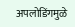अपलोडिंगमुळे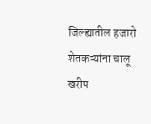जिल्ह्यातील हजारो शेतकऱ्यांना चालू खरीप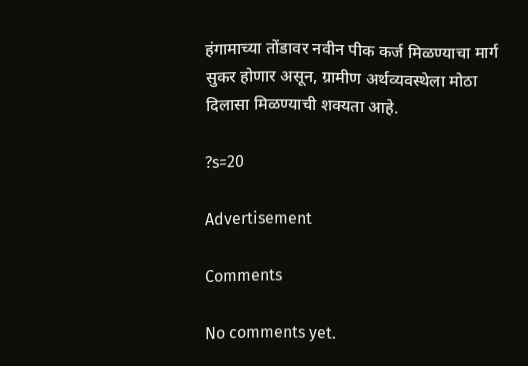हंगामाच्या तोंडावर नवीन पीक कर्ज मिळण्याचा मार्ग सुकर होणार असून, ग्रामीण अर्थव्यवस्थेला मोठा दिलासा मिळण्याची शक्यता आहे.

?s=20

Advertisement

Comments

No comments yet.